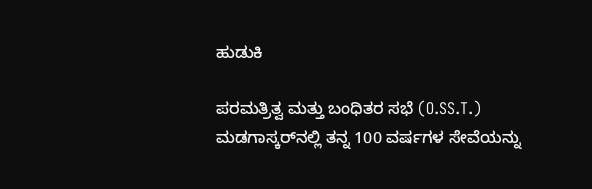ಹುಡುಕಿ

ಪರಮತ್ರಿತ್ವ ಮತ್ತು ಬಂಧಿತರ ಸಭೆ (O.SS.T.) ಮಡಗಾಸ್ಕರ್‌ನಲ್ಲಿ ತನ್ನ 100 ವರ್ಷಗಳ ಸೇವೆಯನ್ನು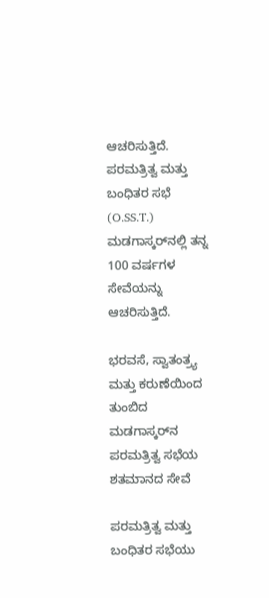ಆಚರಿಸುತ್ತಿದೆ. ಪರಮತ್ರಿತ್ವ ಮತ್ತು ಬಂಧಿತರ ಸಭೆ (O.SS.T.) ಮಡಗಾಸ್ಕರ್‌ನಲ್ಲಿ ತನ್ನ 100 ವರ್ಷಗಳ ಸೇವೆಯನ್ನು ಆಚರಿಸುತ್ತಿದೆ.

ಭರವಸೆ, ಸ್ವಾತಂತ್ರ್ಯ ಮತ್ತು ಕರುಣೆಯಿಂದ ತುಂಬಿದ ಮಡಗಾಸ್ಕರ್‌ನ ಪರಮತ್ರಿತ್ವ ಸಭೆಯ ಶತಮಾನದ ಸೇವೆ

ಪರಮತ್ರಿತ್ವ ಮತ್ತು ಬಂಧಿತರ ಸಭೆಯು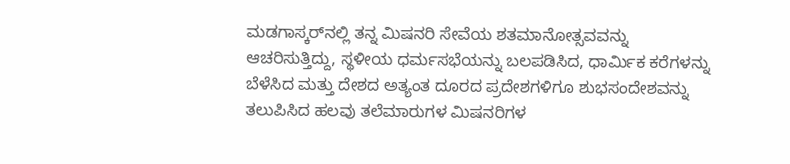ಮಡಗಾಸ್ಕರ್‌ನಲ್ಲಿ ತನ್ನ ಮಿಷನರಿ ಸೇವೆಯ ಶತಮಾನೋತ್ಸವವನ್ನು ಆಚರಿಸುತ್ತಿದ್ದು, ಸ್ಥಳೀಯ ಧರ್ಮಸಭೆಯನ್ನು ಬಲಪಡಿಸಿದ, ಧಾರ್ಮಿಕ ಕರೆಗಳನ್ನು ಬೆಳೆಸಿದ ಮತ್ತು ದೇಶದ ಅತ್ಯಂತ ದೂರದ ಪ್ರದೇಶಗಳಿಗೂ ಶುಭಸಂದೇಶವನ್ನು ತಲುಪಿಸಿದ ಹಲವು ತಲೆಮಾರುಗಳ ಮಿಷನರಿಗಳ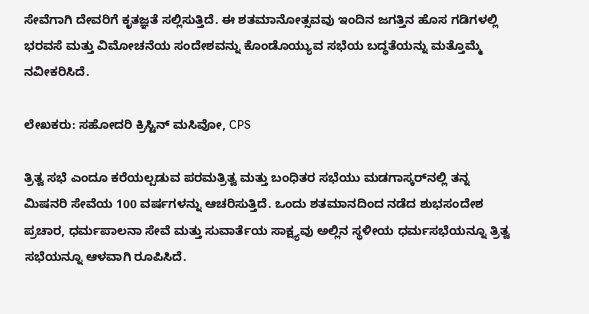ಸೇವೆಗಾಗಿ ದೇವರಿಗೆ ಕೃತಜ್ಞತೆ ಸಲ್ಲಿಸುತ್ತಿದೆ. ಈ ಶತಮಾನೋತ್ಸವವು ಇಂದಿನ ಜಗತ್ತಿನ ಹೊಸ ಗಡಿಗಳಲ್ಲಿ ಭರವಸೆ ಮತ್ತು ವಿಮೋಚನೆಯ ಸಂದೇಶವನ್ನು ಕೊಂಡೊಯ್ಯುವ ಸಭೆಯ ಬದ್ಧತೆಯನ್ನು ಮತ್ತೊಮ್ಮೆ ನವೀಕರಿಸಿದೆ.

ಲೇಖಕರು: ಸಹೋದರಿ ಕ್ರಿಸ್ಟಿನ್ ಮಸಿವೋ, CPS

ತ್ರಿತ್ವ ಸಭೆ ಎಂದೂ ಕರೆಯಲ್ಪಡುವ ಪರಮತ್ರಿತ್ವ ಮತ್ತು ಬಂಧಿತರ ಸಭೆಯು ಮಡಗಾಸ್ಕರ್‌ನಲ್ಲಿ ತನ್ನ ಮಿಷನರಿ ಸೇವೆಯ 100 ವರ್ಷಗಳನ್ನು ಆಚರಿಸುತ್ತಿದೆ. ಒಂದು ಶತಮಾನದಿಂದ ನಡೆದ ಶುಭಸಂದೇಶ ಪ್ರಚಾರ, ಧರ್ಮಪಾಲನಾ ಸೇವೆ ಮತ್ತು ಸುವಾರ್ತೆಯ ಸಾಕ್ಷ್ಯವು ಅಲ್ಲಿನ ಸ್ಥಳೀಯ ಧರ್ಮಸಭೆಯನ್ನೂ ತ್ರಿತ್ವ ಸಭೆಯನ್ನೂ ಆಳವಾಗಿ ರೂಪಿಸಿದೆ.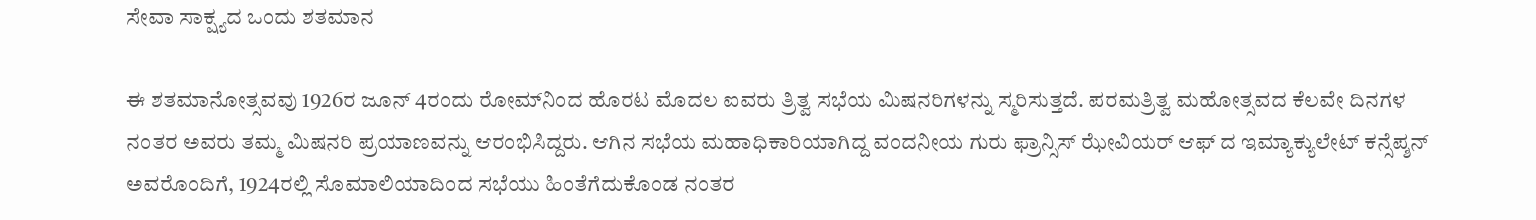ಸೇವಾ ಸಾಕ್ಷ್ಯದ ಒಂದು ಶತಮಾನ

ಈ ಶತಮಾನೋತ್ಸವವು 1926ರ ಜೂನ್ 4ರಂದು ರೋಮ್‌ನಿಂದ ಹೊರಟ ಮೊದಲ ಐವರು ತ್ರಿತ್ವ ಸಭೆಯ ಮಿಷನರಿಗಳನ್ನು ಸ್ಮರಿಸುತ್ತದೆ. ಪರಮತ್ರಿತ್ವ ಮಹೋತ್ಸವದ ಕೆಲವೇ ದಿನಗಳ ನಂತರ ಅವರು ತಮ್ಮ ಮಿಷನರಿ ಪ್ರಯಾಣವನ್ನು ಆರಂಭಿಸಿದ್ದರು. ಆಗಿನ ಸಭೆಯ ಮಹಾಧಿಕಾರಿಯಾಗಿದ್ದ ವಂದನೀಯ ಗುರು ಫ್ರಾನ್ಸಿಸ್ ಝೇವಿಯರ್ ಆಫ್ ದ ಇಮ್ಯಾಕ್ಯುಲೇಟ್ ಕನ್ಸೆಪ್ಶನ್ ಅವರೊಂದಿಗೆ, 1924ರಲ್ಲಿ ಸೊಮಾಲಿಯಾದಿಂದ ಸಭೆಯು ಹಿಂತೆಗೆದುಕೊಂಡ ನಂತರ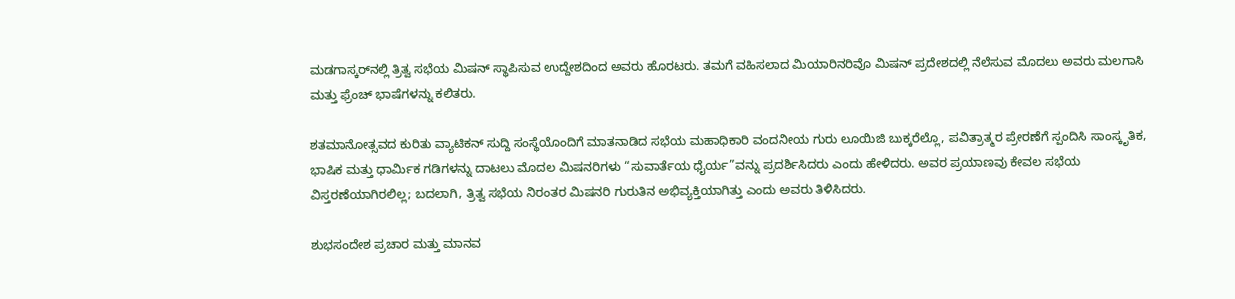ಮಡಗಾಸ್ಕರ್‌ನಲ್ಲಿ ತ್ರಿತ್ವ ಸಭೆಯ ಮಿಷನ್ ಸ್ಥಾಪಿಸುವ ಉದ್ದೇಶದಿಂದ ಅವರು ಹೊರಟರು. ತಮಗೆ ವಹಿಸಲಾದ ಮಿಯಾರಿನರಿವೊ ಮಿಷನ್ ಪ್ರದೇಶದಲ್ಲಿ ನೆಲೆಸುವ ಮೊದಲು ಅವರು ಮಲಗಾಸಿ ಮತ್ತು ಫ್ರೆಂಚ್ ಭಾಷೆಗಳನ್ನು ಕಲಿತರು.

ಶತಮಾನೋತ್ಸವದ ಕುರಿತು ವ್ಯಾಟಿಕನ್‌ ಸುದ್ದಿ ಸಂಸ್ಥೆಯೊಂದಿಗೆ ಮಾತನಾಡಿದ ಸಭೆಯ ಮಹಾಧಿಕಾರಿ ವಂದನೀಯ ಗುರು ಲೂಯಿಜಿ ಬುಕ್ಕರೆಲ್ಲೊ, ಪವಿತ್ರಾತ್ಮರ ಪ್ರೇರಣೆಗೆ ಸ್ಪಂದಿಸಿ ಸಾಂಸ್ಕೃತಿಕ, ಭಾಷಿಕ ಮತ್ತು ಧಾರ್ಮಿಕ ಗಡಿಗಳನ್ನು ದಾಟಲು ಮೊದಲ ಮಿಷನರಿಗಳು “ಸುವಾರ್ತೆಯ ಧೈರ್ಯ”ವನ್ನು ಪ್ರದರ್ಶಿಸಿದರು ಎಂದು ಹೇಳಿದರು. ಅವರ ಪ್ರಯಾಣವು ಕೇವಲ ಸಭೆಯ ವಿಸ್ತರಣೆಯಾಗಿರಲಿಲ್ಲ; ಬದಲಾಗಿ, ತ್ರಿತ್ವ ಸಭೆಯ ನಿರಂತರ ಮಿಷನರಿ ಗುರುತಿನ ಅಭಿವ್ಯಕ್ತಿಯಾಗಿತ್ತು ಎಂದು ಅವರು ತಿಳಿಸಿದರು.

ಶುಭಸಂದೇಶ ಪ್ರಚಾರ ಮತ್ತು ಮಾನವ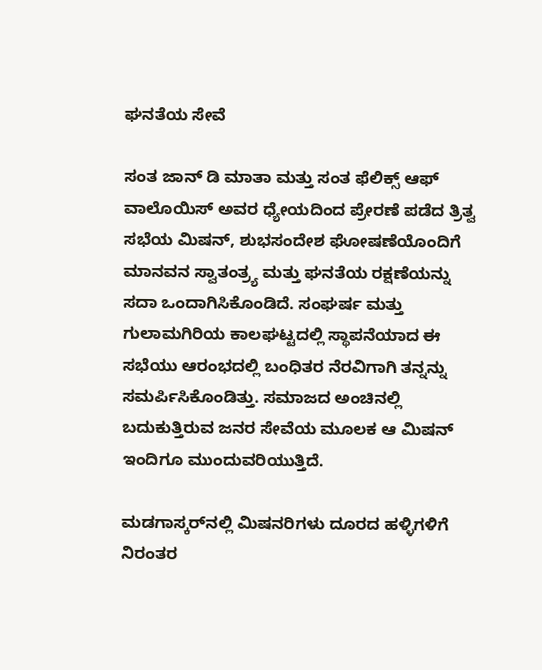ಘನತೆಯ ಸೇವೆ

ಸಂತ ಜಾನ್ ಡಿ ಮಾತಾ ಮತ್ತು ಸಂತ ಫೆಲಿಕ್ಸ್ ಆಫ್ ವಾಲೊಯಿಸ್ ಅವರ ಧ್ಯೇಯದಿಂದ ಪ್ರೇರಣೆ ಪಡೆದ ತ್ರಿತ್ವ ಸಭೆಯ ಮಿಷನ್, ಶುಭಸಂದೇಶ ಘೋಷಣೆಯೊಂದಿಗೆ ಮಾನವನ ಸ್ವಾತಂತ್ರ್ಯ ಮತ್ತು ಘನತೆಯ ರಕ್ಷಣೆಯನ್ನು ಸದಾ ಒಂದಾಗಿಸಿಕೊಂಡಿದೆ. ಸಂಘರ್ಷ ಮತ್ತು ಗುಲಾಮಗಿರಿಯ ಕಾಲಘಟ್ಟದಲ್ಲಿ ಸ್ಥಾಪನೆಯಾದ ಈ ಸಭೆಯು ಆರಂಭದಲ್ಲಿ ಬಂಧಿತರ ನೆರವಿಗಾಗಿ ತನ್ನನ್ನು ಸಮರ್ಪಿಸಿಕೊಂಡಿತ್ತು. ಸಮಾಜದ ಅಂಚಿನಲ್ಲಿ ಬದುಕುತ್ತಿರುವ ಜನರ ಸೇವೆಯ ಮೂಲಕ ಆ ಮಿಷನ್ ಇಂದಿಗೂ ಮುಂದುವರಿಯುತ್ತಿದೆ.

ಮಡಗಾಸ್ಕರ್‌ನಲ್ಲಿ ಮಿಷನರಿಗಳು ದೂರದ ಹಳ್ಳಿಗಳಿಗೆ ನಿರಂತರ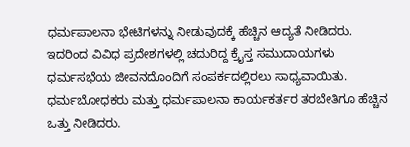ಧರ್ಮಪಾಲನಾ ಭೇಟಿಗಳನ್ನು ನೀಡುವುದಕ್ಕೆ ಹೆಚ್ಚಿನ ಆದ್ಯತೆ ನೀಡಿದರು. ಇದರಿಂದ ವಿವಿಧ ಪ್ರದೇಶಗಳಲ್ಲಿ ಚದುರಿದ್ದ ಕ್ರೈಸ್ತ ಸಮುದಾಯಗಳು ಧರ್ಮಸಭೆಯ ಜೀವನದೊಂದಿಗೆ ಸಂಪರ್ಕದಲ್ಲಿರಲು ಸಾಧ್ಯವಾಯಿತು. ಧರ್ಮಬೋಧಕರು ಮತ್ತು ಧರ್ಮಪಾಲನಾ ಕಾರ್ಯಕರ್ತರ ತರಬೇತಿಗೂ ಹೆಚ್ಚಿನ ಒತ್ತು ನೀಡಿದರು.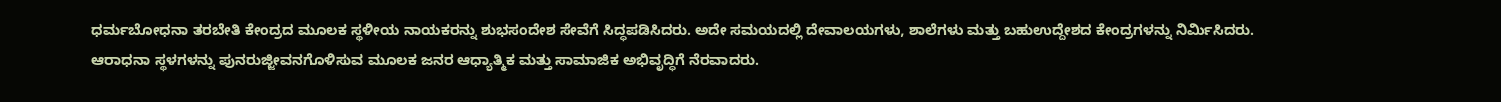ಧರ್ಮಬೋಧನಾ ತರಬೇತಿ ಕೇಂದ್ರದ ಮೂಲಕ ಸ್ಥಳೀಯ ನಾಯಕರನ್ನು ಶುಭಸಂದೇಶ ಸೇವೆಗೆ ಸಿದ್ಧಪಡಿಸಿದರು. ಅದೇ ಸಮಯದಲ್ಲಿ ದೇವಾಲಯಗಳು, ಶಾಲೆಗಳು ಮತ್ತು ಬಹುಉದ್ದೇಶದ ಕೇಂದ್ರಗಳನ್ನು ನಿರ್ಮಿಸಿದರು. ಆರಾಧನಾ ಸ್ಥಳಗಳನ್ನು ಪುನರುಜ್ಜೀವನಗೊಳಿಸುವ ಮೂಲಕ ಜನರ ಆಧ್ಯಾತ್ಮಿಕ ಮತ್ತು ಸಾಮಾಜಿಕ ಅಭಿವೃದ್ಧಿಗೆ ನೆರವಾದರು.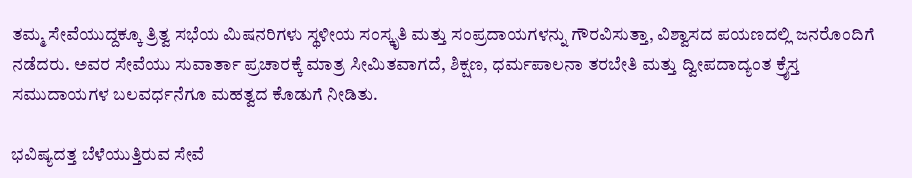ತಮ್ಮ ಸೇವೆಯುದ್ದಕ್ಕೂ ತ್ರಿತ್ವ ಸಭೆಯ ಮಿಷನರಿಗಳು ಸ್ಥಳೀಯ ಸಂಸ್ಕೃತಿ ಮತ್ತು ಸಂಪ್ರದಾಯಗಳನ್ನು ಗೌರವಿಸುತ್ತಾ, ವಿಶ್ವಾಸದ ಪಯಣದಲ್ಲಿ ಜನರೊಂದಿಗೆ ನಡೆದರು. ಅವರ ಸೇವೆಯು ಸುವಾರ್ತಾ ಪ್ರಚಾರಕ್ಕೆ ಮಾತ್ರ ಸೀಮಿತವಾಗದೆ, ಶಿಕ್ಷಣ, ಧರ್ಮಪಾಲನಾ ತರಬೇತಿ ಮತ್ತು ದ್ವೀಪದಾದ್ಯಂತ ಕ್ರೈಸ್ತ ಸಮುದಾಯಗಳ ಬಲವರ್ಧನೆಗೂ ಮಹತ್ವದ ಕೊಡುಗೆ ನೀಡಿತು.

ಭವಿಷ್ಯದತ್ತ ಬೆಳೆಯುತ್ತಿರುವ ಸೇವೆ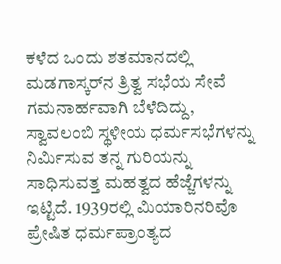ಕಳೆದ ಒಂದು ಶತಮಾನದಲ್ಲಿ ಮಡಗಾಸ್ಕರ್‌ನ ತ್ರಿತ್ವ ಸಭೆಯ ಸೇವೆ ಗಮನಾರ್ಹವಾಗಿ ಬೆಳೆದಿದ್ದು, ಸ್ವಾವಲಂಬಿ ಸ್ಥಳೀಯ ಧರ್ಮಸಭೆಗಳನ್ನು ನಿರ್ಮಿಸುವ ತನ್ನ ಗುರಿಯನ್ನು ಸಾಧಿಸುವತ್ತ ಮಹತ್ವದ ಹೆಜ್ಜೆಗಳನ್ನು ಇಟ್ಟಿದೆ. 1939ರಲ್ಲಿ ಮಿಯಾರಿನರಿವೊ ಪ್ರೇಷಿತ ಧರ್ಮಪ್ರಾಂತ್ಯದ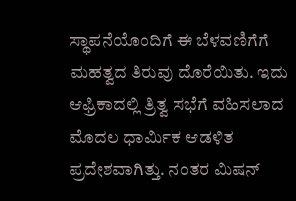ಸ್ಥಾಪನೆಯೊಂದಿಗೆ ಈ ಬೆಳವಣಿಗೆಗೆ ಮಹತ್ವದ ತಿರುವು ದೊರೆಯಿತು. ಇದು ಆಫ್ರಿಕಾದಲ್ಲಿ ತ್ರಿತ್ವ ಸಭೆಗೆ ವಹಿಸಲಾದ ಮೊದಲ ಧಾರ್ಮಿಕ ಆಡಳಿತ ಪ್ರದೇಶವಾಗಿತ್ತು. ನಂತರ ಮಿಷನ್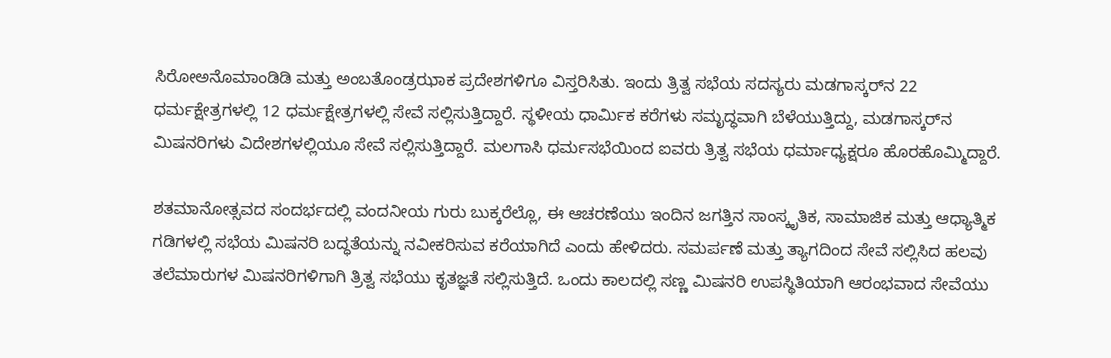ಸಿರೋಅನೊಮಾಂಡಿಡಿ ಮತ್ತು ಅಂಬತೊಂಡ್ರಝಾಕ ಪ್ರದೇಶಗಳಿಗೂ ವಿಸ್ತರಿಸಿತು. ಇಂದು ತ್ರಿತ್ವ ಸಭೆಯ ಸದಸ್ಯರು ಮಡಗಾಸ್ಕರ್‌ನ 22 ಧರ್ಮಕ್ಷೇತ್ರಗಳಲ್ಲಿ 12 ಧರ್ಮಕ್ಷೇತ್ರಗಳಲ್ಲಿ ಸೇವೆ ಸಲ್ಲಿಸುತ್ತಿದ್ದಾರೆ. ಸ್ಥಳೀಯ ಧಾರ್ಮಿಕ ಕರೆಗಳು ಸಮೃದ್ಧವಾಗಿ ಬೆಳೆಯುತ್ತಿದ್ದು, ಮಡಗಾಸ್ಕರ್‌ನ ಮಿಷನರಿಗಳು ವಿದೇಶಗಳಲ್ಲಿಯೂ ಸೇವೆ ಸಲ್ಲಿಸುತ್ತಿದ್ದಾರೆ. ಮಲಗಾಸಿ ಧರ್ಮಸಭೆಯಿಂದ ಐವರು ತ್ರಿತ್ವ ಸಭೆಯ ಧರ್ಮಾಧ್ಯಕ್ಷರೂ ಹೊರಹೊಮ್ಮಿದ್ದಾರೆ.

ಶತಮಾನೋತ್ಸವದ ಸಂದರ್ಭದಲ್ಲಿ ವಂದನೀಯ ಗುರು ಬುಕ್ಕರೆಲ್ಲೊ, ಈ ಆಚರಣೆಯು ಇಂದಿನ ಜಗತ್ತಿನ ಸಾಂಸ್ಕೃತಿಕ, ಸಾಮಾಜಿಕ ಮತ್ತು ಆಧ್ಯಾತ್ಮಿಕ ಗಡಿಗಳಲ್ಲಿ ಸಭೆಯ ಮಿಷನರಿ ಬದ್ಧತೆಯನ್ನು ನವೀಕರಿಸುವ ಕರೆಯಾಗಿದೆ ಎಂದು ಹೇಳಿದರು. ಸಮರ್ಪಣೆ ಮತ್ತು ತ್ಯಾಗದಿಂದ ಸೇವೆ ಸಲ್ಲಿಸಿದ ಹಲವು ತಲೆಮಾರುಗಳ ಮಿಷನರಿಗಳಿಗಾಗಿ ತ್ರಿತ್ವ ಸಭೆಯು ಕೃತಜ್ಞತೆ ಸಲ್ಲಿಸುತ್ತಿದೆ. ಒಂದು ಕಾಲದಲ್ಲಿ ಸಣ್ಣ ಮಿಷನರಿ ಉಪಸ್ಥಿತಿಯಾಗಿ ಆರಂಭವಾದ ಸೇವೆಯು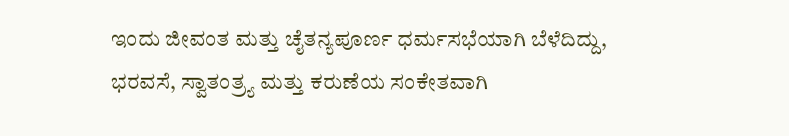ಇಂದು ಜೀವಂತ ಮತ್ತು ಚೈತನ್ಯಪೂರ್ಣ ಧರ್ಮಸಭೆಯಾಗಿ ಬೆಳೆದಿದ್ದು, ಭರವಸೆ, ಸ್ವಾತಂತ್ರ್ಯ ಮತ್ತು ಕರುಣೆಯ ಸಂಕೇತವಾಗಿ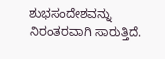ಶುಭಸಂದೇಶವನ್ನು ನಿರಂತರವಾಗಿ ಸಾರುತ್ತಿದೆ.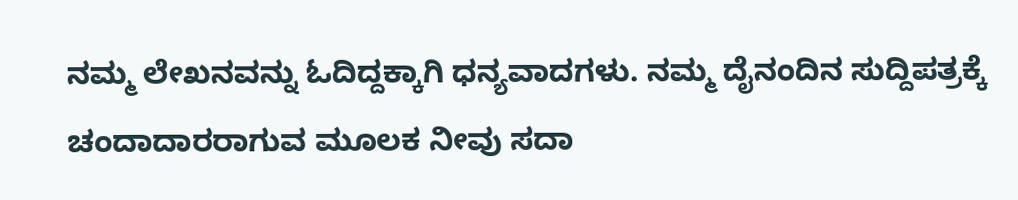ನಮ್ಮ ಲೇಖನವನ್ನು ಓದಿದ್ದಕ್ಕಾಗಿ ಧನ್ಯವಾದಗಳು. ನಮ್ಮ ದೈನಂದಿನ ಸುದ್ದಿಪತ್ರಕ್ಕೆ ಚಂದಾದಾರರಾಗುವ ಮೂಲಕ ನೀವು ಸದಾ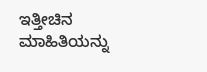ಇತ್ತೀಚಿನ ಮಾಹಿತಿಯನ್ನು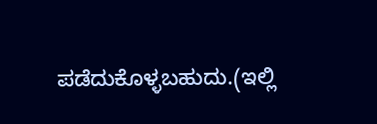ಪಡೆದುಕೊಳ್ಳಬಹುದು.(ಇಲ್ಲಿ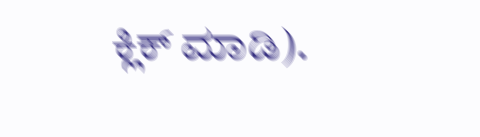ಕ್ಲಿಕ್ ಮಾಡಿ).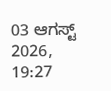03 ಆಗಸ್ಟ್ 2026, 19:27